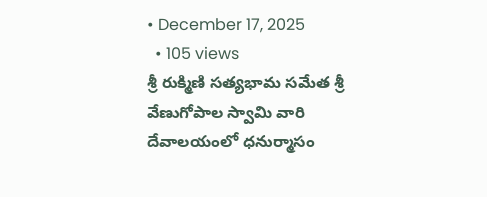• December 17, 2025
  • 105 views
శ్రీ రుక్మిణి సత్యభామ సమేత శ్రీ వేణుగోపాల స్వామి వారి దేవాలయంలో ధనుర్మాసం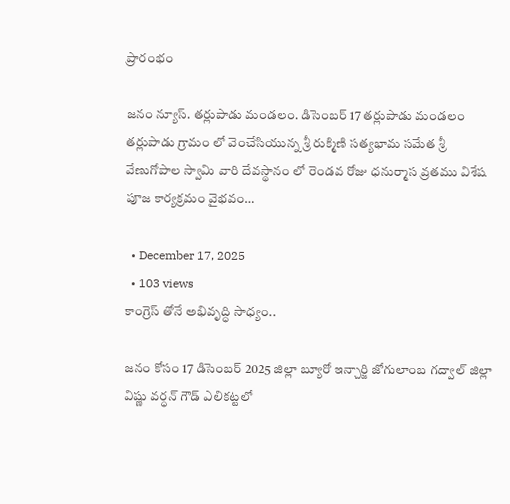ప్రారంభం

జనం న్యూస్. తర్లుపాడు మండలం. డిసెంబర్ 17 తర్లుపాడు మండలం తర్లుపాడు గ్రామం లో వెంచేసియున్న శ్రీ రుక్మిణి సత్యభామ సమేత శ్రీ వేణుగోపాల స్వామి వారి దేవస్థానం లో రెండవ రోజు ధనుర్మాస వ్రతము విశేష పూజ కార్యక్రమం వైభవం…

  • December 17, 2025
  • 103 views
కాంగ్రెస్ తోనే అభివృద్ధి సాధ్యం..

జనం కోసం 17 డిసెంబర్ 2025 జిల్లా బ్యూరో ఇన్చార్జి జోగులాంబ గద్వాల్ జిల్లా విష్ణు వర్ధన్ గౌడ్ ఎలికట్టలో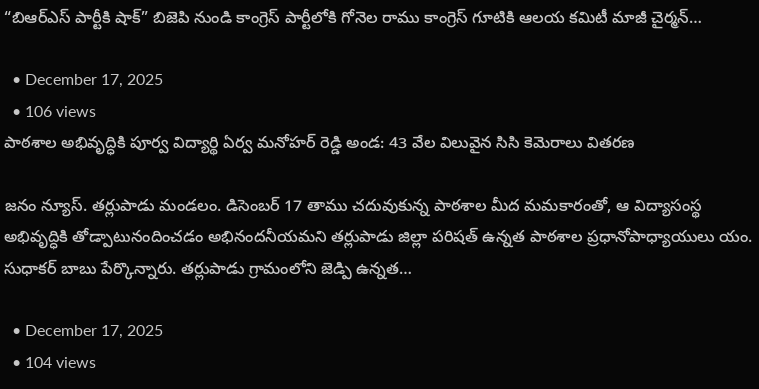“బిఆర్ఎస్ పార్టీకి షాక్” బిజెపి నుండి కాంగ్రెస్ పార్టీలోకి గోనెల రాము కాంగ్రెస్ గూటికి ఆలయ కమిటీ మాజీ చైర్మన్…

  • December 17, 2025
  • 106 views
పాఠశాల అభివృద్ధికి పూర్వ విద్యార్థి ఏర్వ మనోహర్ రెడ్డి అండ: 43 వేల విలువైన సిసి కెమెరాలు వితరణ

జనం న్యూస్. తర్లుపాడు మండలం. డిసెంబర్ 17 తాము చదువుకున్న పాఠశాల మీద మమకారంతో, ఆ విద్యాసంస్థ అభివృద్ధికి తోడ్పాటునందించడం అభినందనీయమని తర్లుపాడు జిల్లా పరిషత్ ఉన్నత పాఠశాల ప్రధానోపాధ్యాయులు యం. సుధాకర్ బాబు పేర్కొన్నారు. తర్లుపాడు గ్రామంలోని జెడ్పి ఉన్నత…

  • December 17, 2025
  • 104 views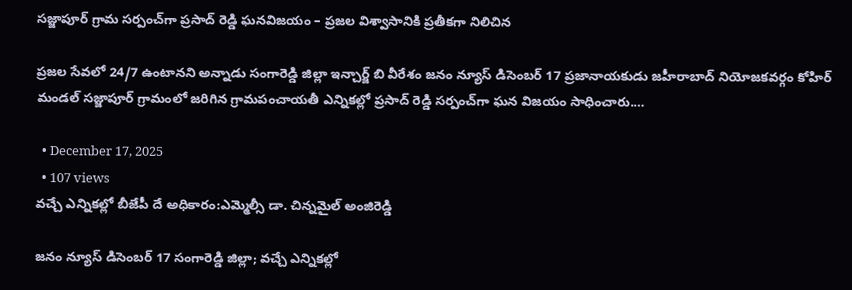సజ్జాపూర్ గ్రామ సర్పంచ్‌గా ప్రసాద్ రెడ్డి ఘనవిజయం – ప్రజల విశ్వాసానికి ప్రతీకగా నిలిచిన

ప్రజల సేవలో 24/7 ఉంటానని అన్నాడు సంగారెడ్డి జిల్లా ఇన్చార్జ్ బి వీరేశం జనం న్యూస్ డిసెంబర్ 17 ప్రజానాయకుడు జహీరాబాద్ నియోజకవర్గం కోహిర్ మండల్ సజ్జాపూర్ గ్రామంలో జరిగిన గ్రామపంచాయతీ ఎన్నికల్లో ప్రసాద్ రెడ్డి సర్పంచ్‌గా ఘన విజయం సాధించారు.…

  • December 17, 2025
  • 107 views
వచ్చే ఎన్నికల్లో బీజేపీ దే అధికారం:ఎమ్మెల్సీ డా. చిన్నమైల్ అంజిరెడ్డి

జనం న్యూస్ డిసెంబర్ 17 సంగారెడ్డి జిల్లా; వచ్చే ఎన్నికల్లో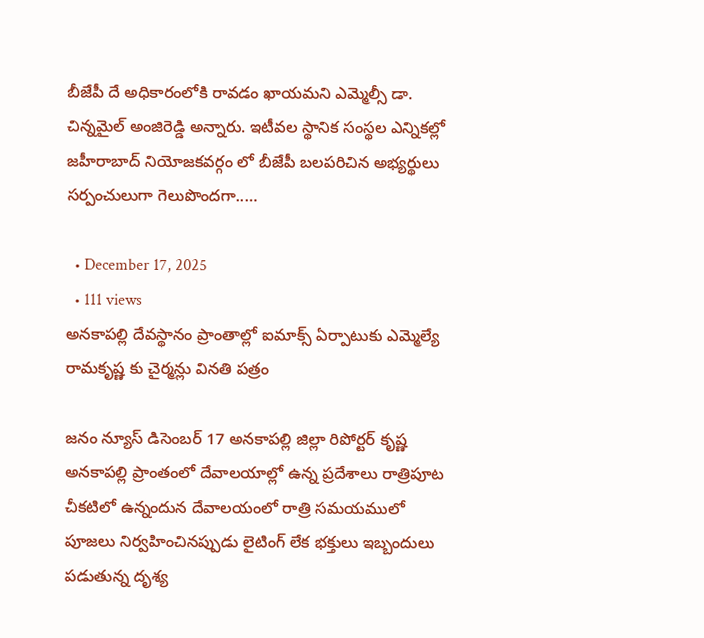బీజేపీ దే అధికారంలోకి రావడం ఖాయమని ఎమ్మెల్సీ డా. చిన్నమైల్ అంజిరెడ్డి అన్నారు. ఇటీవల స్థానిక సంస్థల ఎన్నికల్లో జహీరాబాద్ నియోజకవర్గం లో బీజేపీ బలపరిచిన అభ్యర్థులు సర్పంచులుగా గెలుపొందగా..…

  • December 17, 2025
  • 111 views
అనకాపల్లి దేవస్థానం ప్రాంతాల్లో ఐమాక్స్ ఏర్పాటుకు ఎమ్మెల్యే రామకృష్ణ కు చైర్మన్లు వినతి పత్రం

జనం న్యూస్ డిసెంబర్ 17 అనకాపల్లి జిల్లా రిపోర్టర్ కృష్ణ అనకాపల్లి ప్రాంతంలో దేవాలయాల్లో ఉన్న ప్రదేశాలు రాత్రిపూట చీకటిలో ఉన్నందున దేవాలయంలో రాత్రి సమయములో పూజలు నిర్వహించినప్పుడు లైటింగ్ లేక భక్తులు ఇబ్బందులు పడుతున్న దృశ్య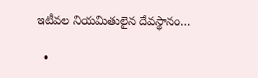ఇటీవల నియమితులైన దేవస్థానం…

  •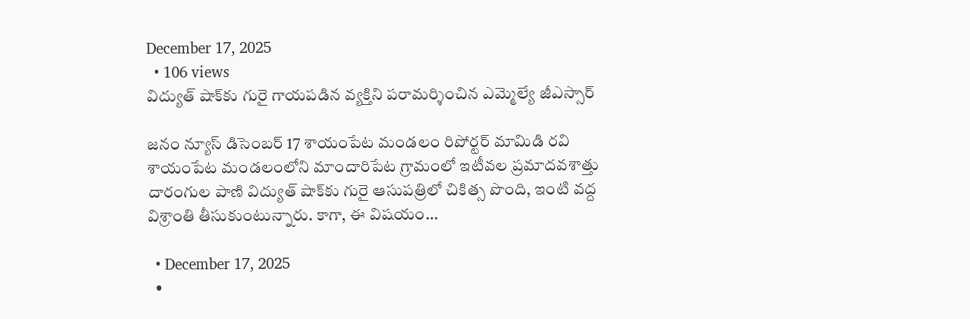December 17, 2025
  • 106 views
విద్యుత్ షాక్‌కు గురై గాయపడిన వ్యక్తిని పరామర్శించిన ఎమ్మెల్యే జీఎస్సార్

జనం న్యూస్ డిసెంబర్ 17 శాయంపేట మండలం రిపోర్టర్ మామిడి రవి శాయంపేట మండలంలోని మాందారిపేట గ్రామంలో ఇటీవల ప్రమాదవశాత్తు దారంగుల పాణి విద్యుత్ షాక్‌కు గురై ఆసుపత్రిలో చికిత్స పొంది, ఇంటి వద్ద విశ్రాంతి తీసుకుంటున్నారు. కాగా, ఈ విషయం…

  • December 17, 2025
  •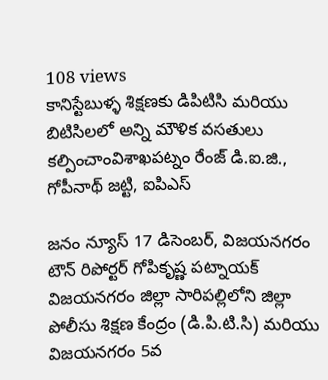108 views
కానిస్టేబుళ్ళ శిక్షణకు డిపిటిసి మరియు బిటిసిలలో అన్ని మౌళిక వసతులు కల్పించాంవిశాఖపట్నం రేంజ్ డి.ఐ.జి., గోపీనాథ్ జట్టి, ఐపిఎస్

జనం న్యూస్‌ 17 డిసెంబర్, విజయనగరం టౌన్‌ రిపోర్టర్‌ గోపికృష్ణ పట్నాయక్‌ విజయనగరం జిల్లా సారిపల్లిలోని జిల్లా పోలీసు శిక్షణ కేంద్రం (డి.పి.టి.సి) మరియు విజయనగరం 5వ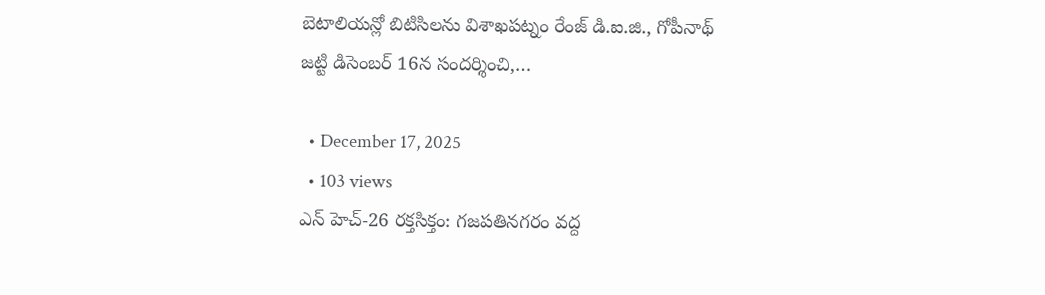బెటాలియన్లో బిటిసిలను విశాఖపట్నం రేంజ్ డి.ఐ.జి., గోపీనాథ్ జట్టి డిసెంబర్ 16న సందర్శించి,…

  • December 17, 2025
  • 103 views
ఎన్ హెచ్-26 రక్తసిక్తం: గజపతినగరం వద్ద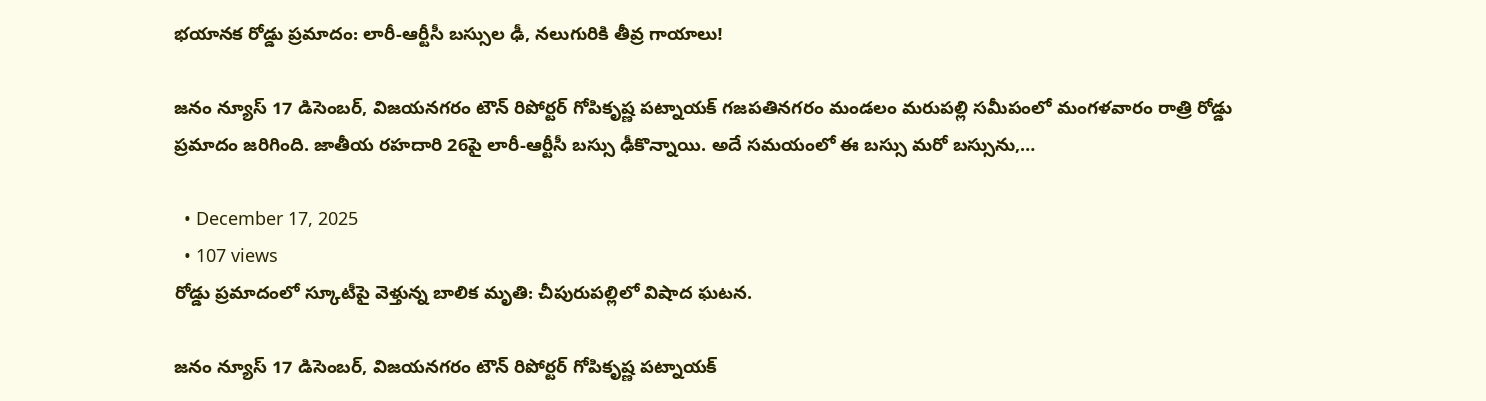భయానక రోడ్డు ప్రమాదం: లారీ-ఆర్టీసీ బస్సుల ఢీ, నలుగురికి తీవ్ర గాయాలు!

జనం న్యూస్‌ 17 డిసెంబర్, విజయనగరం టౌన్‌ రిపోర్టర్‌ గోపికృష్ణ పట్నాయక్‌ గజపతినగరం మండలం మరుపల్లి సమీపంలో మంగళవారం రాత్రి రోడ్డు ప్రమాదం జరిగింది. జాతీయ రహదారి 26పై లారీ-ఆర్టీసీ బస్సు ఢీకొన్నాయి. అదే సమయంలో ఈ బస్సు మరో బస్సును,…

  • December 17, 2025
  • 107 views
రోడ్డు ప్రమాదంలో స్కూటీపై వెళ్తున్న బాలిక మృతి: చీపురుపల్లిలో విషాద ఘటన.

జనం న్యూస్‌ 17 డిసెంబర్, విజయనగరం టౌన్‌ రిపోర్టర్‌ గోపికృష్ణ పట్నాయక్‌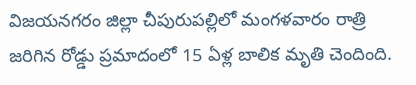విజయనగరం జిల్లా చీపురుపల్లిలో మంగళవారం రాత్రి జరిగిన రోడ్డు ప్రమాదంలో 15 ఏళ్ల బాలిక మృతి చెందింది.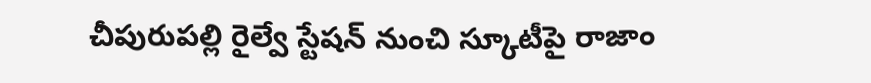చీపురుపల్లి రైల్వే స్టేషన్ నుంచి స్కూటీపై రాజాం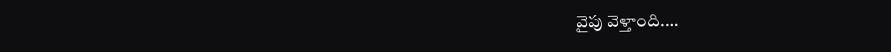వైపు వెళ్తాంది.…